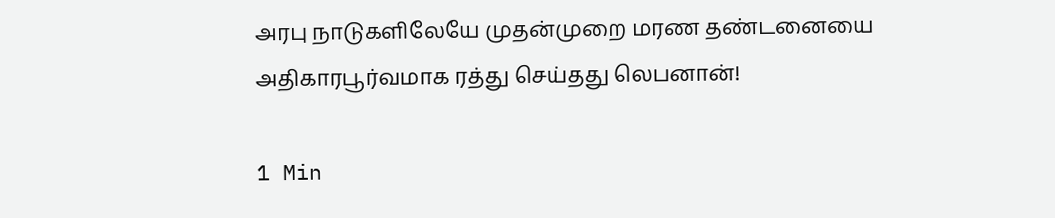அரபு நாடுகளிலேயே முதன்முறை மரண தண்டனையை அதிகாரபூர்வமாக ரத்து செய்தது லெபனான்!

1 Min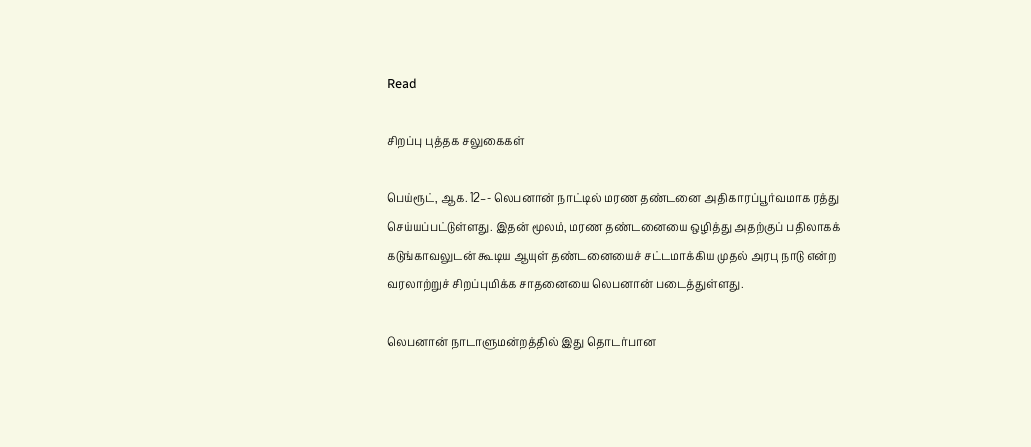Read

சிறப்பு புத்தக சலுகைகள்

பெய்ரூட், ஆக. 12–- லெபனான் நாட்டில் மரண தண்டனை அதிகாரப்பூர்வமாக ரத்து செய்யப்பட்டுள்ளது. இதன் மூலம், மரண தண்டனையை ஒழித்து அதற்குப் பதிலாகக் கடுங்காவலுடன் கூடிய ஆயுள் தண்டனையைச் சட்டமாக்கிய முதல் அரபு நாடு என்ற வரலாற்றுச் சிறப்புமிக்க சாதனையை லெபனான் படைத்துள்ளது.

லெபனான் நாடாளுமன்றத்தில் இது தொடர்பான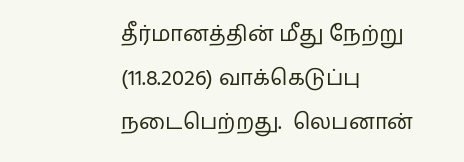தீர்மானத்தின் மீது நேற்று (11.8.2026) வாக்கெடுப்பு நடைபெற்றது.  லெபனான்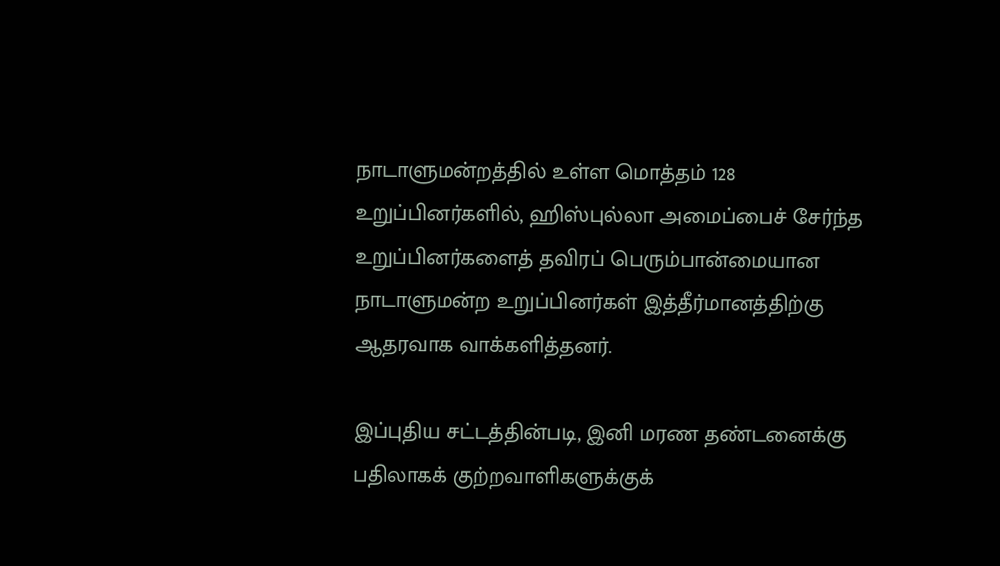நாடாளுமன்றத்தில் உள்ள மொத்தம் 128 உறுப்பினர்களில், ஹிஸ்புல்லா அமைப்பைச் சேர்ந்த உறுப்பினர்களைத் தவிரப் பெரும்பான்மையான நாடாளுமன்ற உறுப்பினர்கள் இத்தீர்மானத்திற்கு ஆதரவாக வாக்களித்தனர்.

இப்புதிய சட்டத்தின்படி, இனி மரண தண்டனைக்கு பதிலாகக் குற்றவாளிகளுக்குக்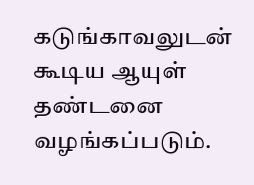கடுங்காவலுடன் கூடிய ஆயுள் தண்டனை வழங்கப்படும்.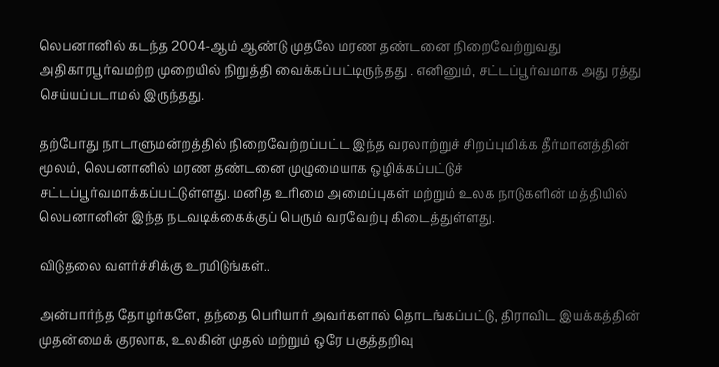லெபனானில் கடந்த 2004-ஆம் ஆண்டு முதலே மரண தண்டனை நிறைவேற்றுவது அதிகாரபூர்வமற்ற முறையில் நிறுத்தி வைக்கப்பட்டிருந்தது . எனினும், சட்டப்பூர்வமாக அது ரத்து செய்யப்படாமல் இருந்தது.

தற்போது நாடாளுமன்றத்தில் நிறைவேற்றப்பட்ட இந்த வரலாற்றுச் சிறப்புமிக்க தீர்மானத்தின் மூலம், லெபனானில் மரண தண்டனை முழுமையாக ஒழிக்கப்பட்டுச் சட்டப்பூர்வமாக்கப்பட்டுள்ளது. மனித உரிமை அமைப்புகள் மற்றும் உலக நாடுகளின் மத்தியில் லெபனானின் இந்த நடவடிக்கைக்குப் பெரும் வரவேற்பு கிடைத்துள்ளது.

விடுதலை வளர்ச்சிக்கு உரமிடுங்கள்..

அன்பார்ந்த தோழர்களே, தந்தை பெரியார் அவர்களால் தொடங்கப்பட்டு, திராவிட இயக்கத்தின் முதன்மைக் குரலாக, உலகின் முதல் மற்றும் ஒரே பகுத்தறிவு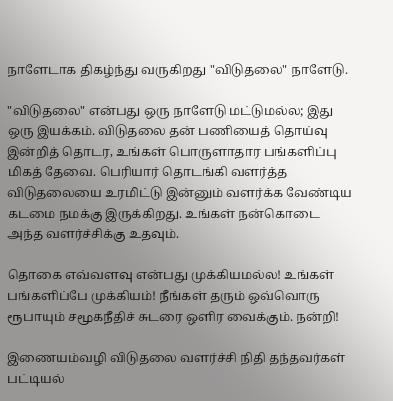நாளேடாக திகழ்ந்து வருகிறது "விடுதலை" நாளேடு.

"விடுதலை" என்பது ஒரு நாளேடு மட்டுமல்ல; இது ஒரு இயக்கம். விடுதலை தன் பணியைத் தொய்வு இன்றித் தொடர, உங்கள் பொருளாதார பங்களிப்பு மிகத் தேவை. பெரியார் தொடங்கி வளர்த்த விடுதலையை உரமிட்டு இன்னும் வளர்க்க வேண்டிய கடமை நமக்கு இருக்கிறது. உங்கள் நன்கொடை அந்த வளர்ச்சிக்கு உதவும்.

தொகை எவ்வளவு என்பது முக்கியமல்ல! உங்கள் பங்களிப்பே முக்கியம்! நீங்கள் தரும் ஒவ்வொரு ரூபாயும் சமூகநீதிச் சுடரை ஒளிர வைக்கும். நன்றி!

இணையம்வழி விடுதலை வளர்ச்சி நிதி தந்தவர்கள் பட்டியல்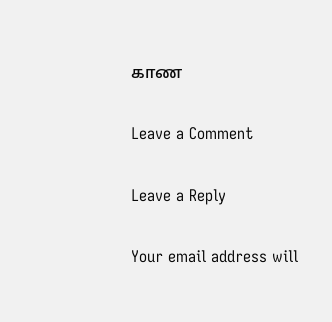காண

Leave a Comment

Leave a Reply

Your email address will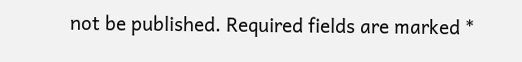not be published. Required fields are marked *